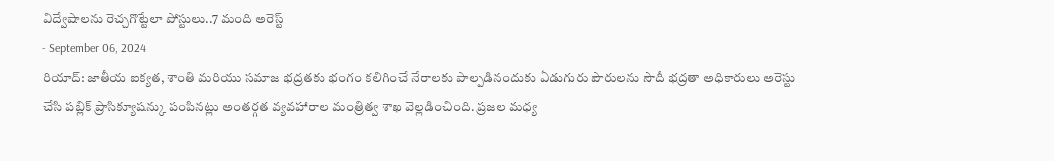విద్వేషాలను రెచ్చగొట్టేలా పోస్టులు..7 మంది అరెస్ట్
- September 06, 2024
రియాద్: జాతీయ ఐక్యత, శాంతి మరియు సమాజ భద్రతకు భంగం కలిగించే నేరాలకు పాల్పడినందుకు ఏడుగురు పౌరులను సౌదీ భద్రతా అధికారులు అరెస్టు చేసి పబ్లిక్ ప్రాసిక్యూషన్కు పంపినట్లు అంతర్గత వ్యవహారాల మంత్రిత్వ శాఖ వెల్లడించింది. ప్రజల మధ్య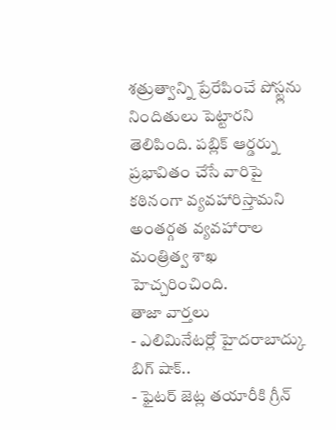శత్రుత్వాన్ని ప్రేరేపించే పోస్ట్లను నిందితులు పెట్టారని తెలిపింది. పబ్లిక్ ఆర్డర్ను ప్రభావితం చేసే వారిపై కఠినంగా వ్యవహారిస్తామని అంతర్గత వ్యవహారాల మంత్రిత్వ శాఖ హెచ్చరించింది.
తాజా వార్తలు
- ఎలిమినేటర్లో హైదరాబాద్కు బిగ్ షాక్..
- ఫైటర్ జెట్ల తయారీకి గ్రీన్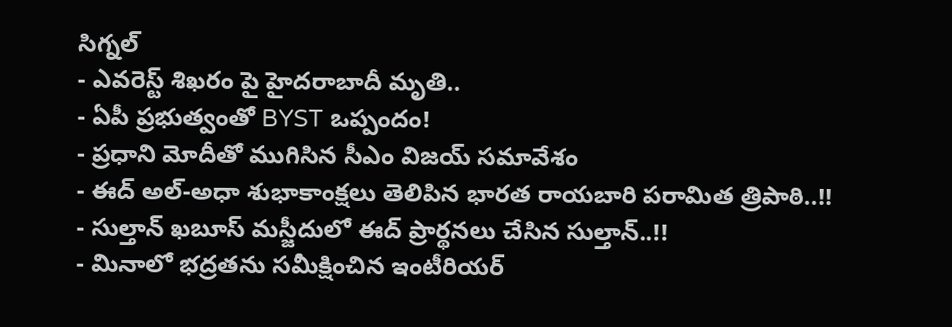సిగ్నల్
- ఎవరెస్ట్ శిఖరం పై హైదరాబాదీ మృతి..
- ఏపీ ప్రభుత్వంతో BYST ఒప్పందం!
- ప్రధాని మోదీతో ముగిసిన సీఎం విజయ్ సమావేశం
- ఈద్ అల్-అధా శుభాకాంక్షలు తెలిపిన భారత రాయబారి పరామిత త్రిపాఠి..!!
- సుల్తాన్ ఖబూస్ మస్జీదులో ఈద్ ప్రార్థనలు చేసిన సుల్తాన్..!!
- మినాలో భద్రతను సమీక్షించిన ఇంటీరియర్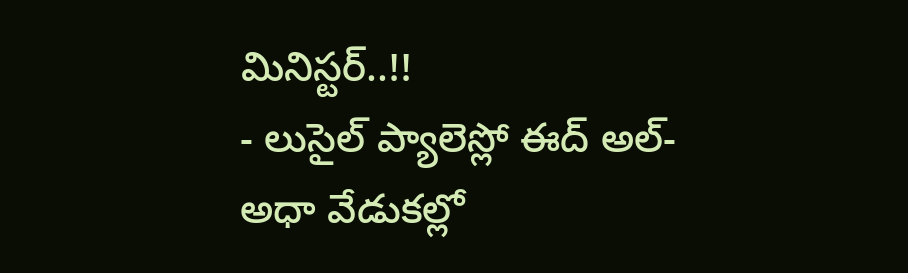మినిస్టర్..!!
- లుసైల్ ప్యాలెస్లో ఈద్ అల్-అధా వేడుకల్లో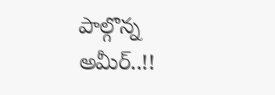పాల్గొన్న అమీర్..!!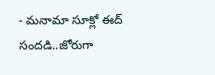- మనామా సూక్లో ఈద్ సందడి..జోరుగా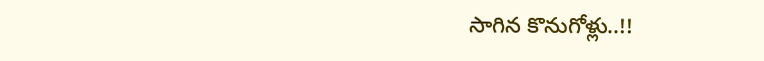సాగిన కొనుగోళ్లు..!!